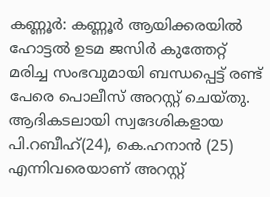കണ്ണൂർ: കണ്ണൂർ ആയിക്കരയിൽ ഹോട്ടൽ ഉടമ ജസിർ കുത്തേറ്റ് മരിച്ച സംഭവുമായി ബന്ധപ്പെട്ട് രണ്ട് പേരെ പൊലീസ് അറസ്റ്റ് ചെയ്തു. ആദികടലായി സ്വദേശികളായ പി.റബീഹ്(24), കെ.ഹനാൻ (25) എന്നിവരെയാണ് അറസ്റ്റ്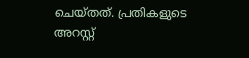ചെയ്തത്. പ്രതികളുടെ അറസ്റ്റ്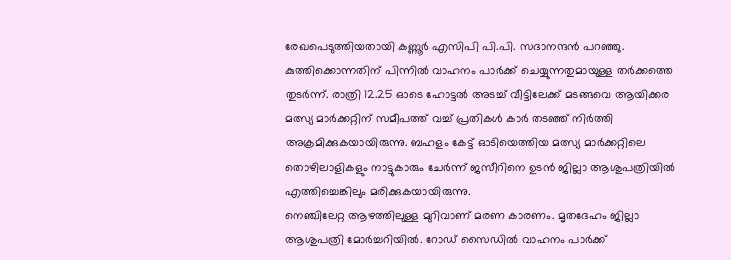രേഖപെടുത്തിയതായി കണ്ണൂർ എസിപി പി.പി. സദാനന്ദൻ പറഞ്ഞു.
കുത്തിക്കൊന്നതിന് പിന്നിൽ വാഹനം പാർക്ക് ചെയ്യുന്നതുമായുള്ള തർക്കത്തെ തുടർന്ന്. രാത്രി 12.25 ഓടെ ഹോട്ടൽ അടച്ച് വീട്ടിലേക്ക് മടങ്ങവെ ആയിക്കര മത്സ്യ മാർക്കറ്റിന് സമീപത്ത് വച്ച് പ്രതികൾ കാർ തടഞ്ഞ് നിർത്തി അക്രമിക്കുകയായിരുന്നു. ബഹളം കേട്ട് ഓടിയെത്തിയ മത്സ്യ മാർക്കറ്റിലെ തൊഴിലാളികളും നാട്ടുകാരും ചേർന്ന് ജസീറിനെ ഉടൻ ജില്ലാ ആശുപത്രിയിൽ എത്തിച്ചെങ്കിലും മരിക്കുകയായിരുന്നു.
നെഞ്ചിലേറ്റ ആഴത്തിലുള്ള മുറിവാണ് മരണ കാരണം. മൃതദേഹം ജില്ലാ ആശുപത്രി മോർച്ചറിയിൽ. റോഡ് സൈഡിൽ വാഹനം പാർക്ക്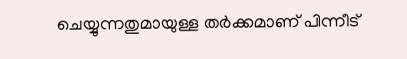ചെയ്യുന്നതുമായുള്ള തർക്കമാണ് പിന്നീട്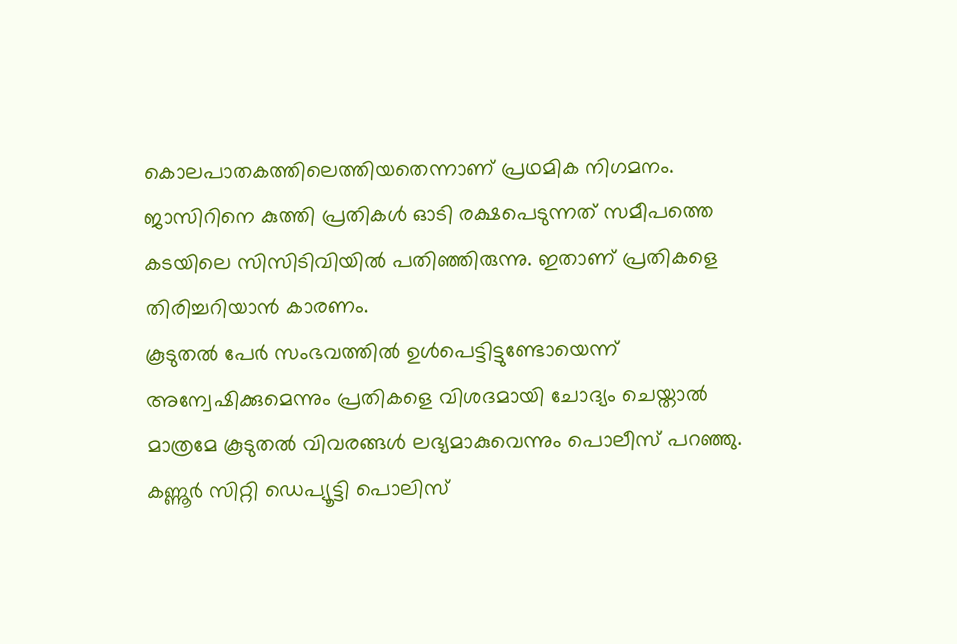കൊലപാതകത്തിലെത്തിയതെന്നാണ് പ്രഥമിക നിഗമനം. ജാസിറിനെ കുത്തി പ്രതികൾ ഓടി രക്ഷപെടുന്നത് സമീപത്തെ കടയിലെ സിസിടിവിയിൽ പതിഞ്ഞിരുന്നു. ഇതാണ് പ്രതികളെ തിരിച്ചറിയാൻ കാരണം.
കൂടുതൽ പേർ സംഭവത്തിൽ ഉൾപെട്ടിട്ടുണ്ടോയെന്ന് അന്വേഷിക്കുമെന്നും പ്രതികളെ വിശദമായി ചോദ്യം ചെയ്താൽ മാത്രമേ കൂടുതൽ വിവരങ്ങൾ ലഭ്യമാകുവെന്നും പൊലീസ് പറഞ്ഞു. കണ്ണൂർ സിറ്റി ഡെപ്യൂട്ടി പൊലിസ്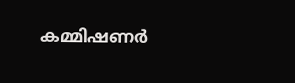കമ്മിഷണർ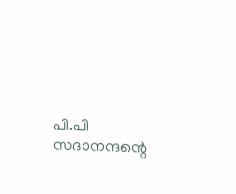പി.പി സദാനന്ദന്റെ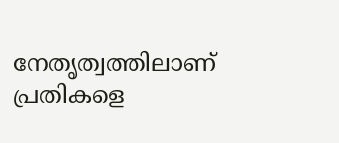നേതൃത്വത്തിലാണ് പ്രതികളെ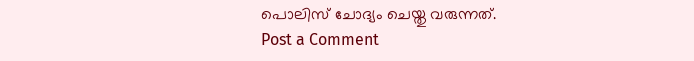പൊലിസ് ചോദ്യം ചെയ്തു വരുന്നത്.
Post a Comment